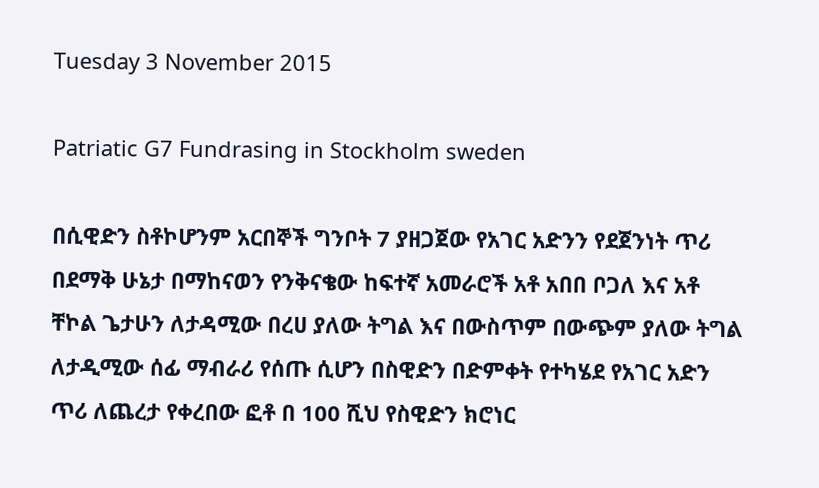Tuesday 3 November 2015

Patriatic G7 Fundrasing in Stockholm sweden

በሲዊድን ስቶኮሆንም አርበኞች ግንቦት 7 ያዘጋጀው የአገር አድንን የደጀንነት ጥሪ በደማቅ ሁኔታ በማከናወን የንቅናቄው ከፍተኛ አመራሮች አቶ አበበ ቦጋለ እና አቶ ቸኮል ጌታሁን ለታዳሚው በረሀ ያለው ትግል እና በውስጥም በውጭም ያለው ትግል ለታዲሚው ሰፊ ማብራሪ የሰጡ ሲሆን በስዊድን በድምቀት የተካሄደ የአገር አድን ጥሪ ለጨረታ የቀረበው ፎቶ በ 100 ሺህ የስዊድን ክሮነር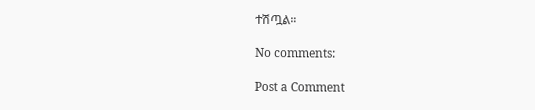ተሽጧል።

No comments:

Post a Comment